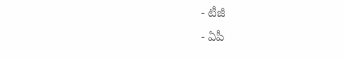- టీజీ
- ఏపీ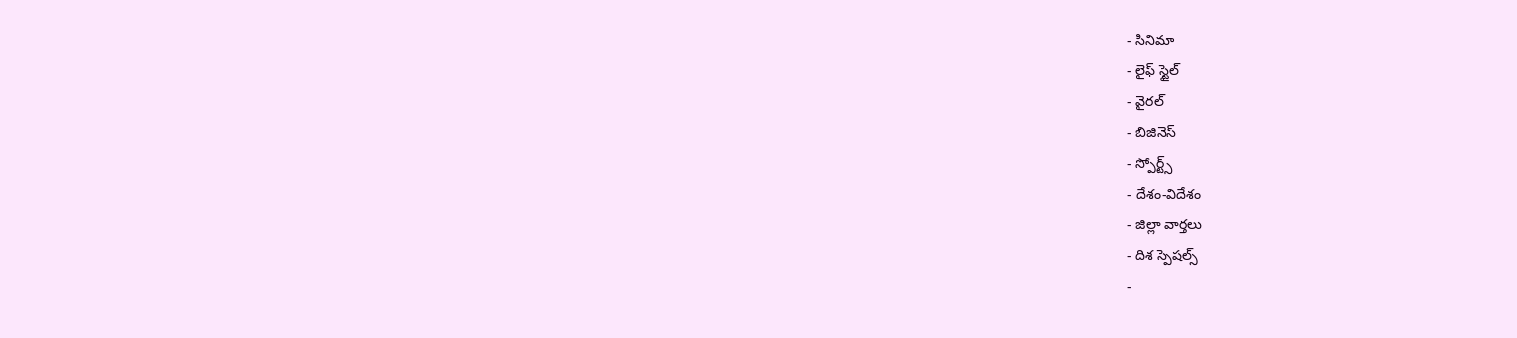- సినిమా
- లైఫ్ స్టైల్
- వైరల్
- బిజినెస్
- స్పోర్ట్స్
- దేశం-విదేశం
- జిల్లా వార్తలు
- దిశ స్పెషల్స్
-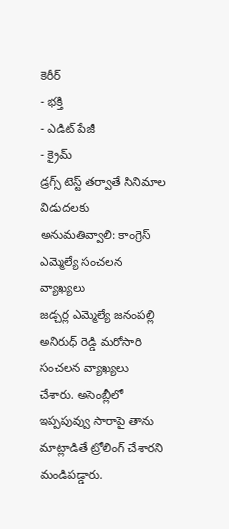కెరీర్
- భక్తి
- ఎడిట్ పేజీ
- క్రైమ్
డ్రగ్స్ టెస్ట్ తర్వాతే సినిమాల విడుదలకు అనుమతివ్వాలి: కాంగ్రెస్ ఎమ్మెల్యే సంచలన వ్యాఖ్యలు
జడ్చర్ల ఎమ్మెల్యే జనంపల్లి అనిరుధ్ రెడ్డి మరోసారి సంచలన వ్యాఖ్యలు చేశారు. అసెంబ్లీలో ఇప్పపువ్వు సారాపై తాను మాట్లాడితే ట్రోలింగ్ చేశారని మండిపడ్డారు.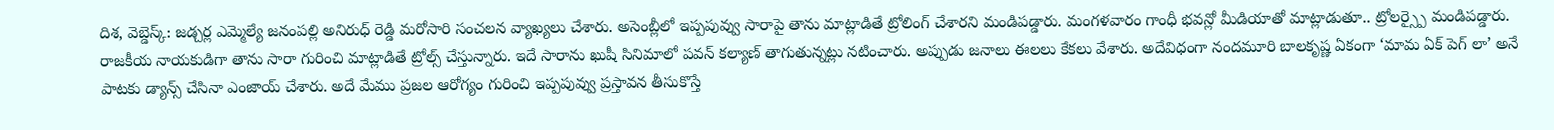దిశ, వెబ్డెస్క్: జడ్చర్ల ఎమ్మెల్యే జనంపల్లి అనిరుధ్ రెడ్డి మరోసారి సంచలన వ్యాఖ్యలు చేశారు. అసెంబ్లీలో ఇప్పపువ్వు సారాపై తాను మాట్లాడితే ట్రోలింగ్ చేశారని మండిపడ్డారు. మంగళవారం గాంధీ భవన్లో మీడియాతో మాట్లాడుతూ.. ట్రోలర్స్పై మండిపడ్డారు. రాజకీయ నాయకుడిగా తాను సారా గురించి మాట్లాడితే ట్రోల్స్ చేస్తున్నారు. ఇదే సారాను ఖుషీ సినిమాలో పవన్ కల్యాణ్ తాగుతున్నట్లు నటించారు. అప్పుడు జనాలు ఈలలు కేకలు వేశారు. అదేవిధంగా నందమూరి బాలకృష్ణ ఏకంగా ‘మామ ఏక్ పెగ్ లా’ అనే పాటకు డ్యాన్స్ చేసినా ఎంజాయ్ చేశారు. అదే మేము ప్రజల ఆరోగ్యం గురించి ఇప్పపువ్వు ప్రస్తావన తీసుకొస్తే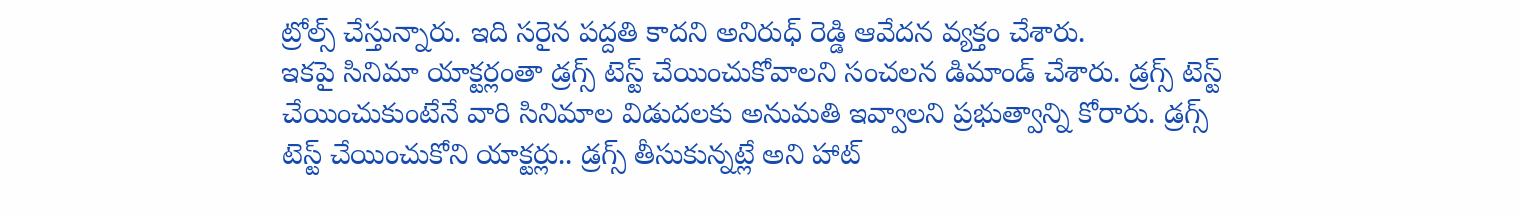ట్రోల్స్ చేస్తున్నారు. ఇది సరైన పద్దతి కాదని అనిరుధ్ రెడ్డి ఆవేదన వ్యక్తం చేశారు.
ఇకపై సినిమా యాక్టర్లంతా డ్రగ్స్ టెస్ట్ చేయించుకోవాలని సంచలన డిమాండ్ చేశారు. డ్రగ్స్ టెస్ట్ చేయించుకుంటేనే వారి సినిమాల విడుదలకు అనుమతి ఇవ్వాలని ప్రభుత్వాన్ని కోరారు. డ్రగ్స్ టెస్ట్ చేయించుకోని యాక్టర్లు.. డ్రగ్స్ తీసుకున్నట్లే అని హాట్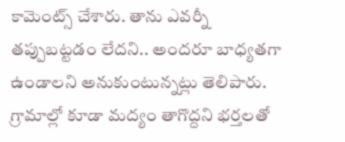కామెంట్స్ చేశారు. తాను ఎవర్నీ తప్పుబట్టడం లేదని.. అందరూ బాధ్యతగా ఉండాలని అనుకుంటున్నట్లు తెలిపారు. గ్రామాల్లో కూడా మద్యం తాగొద్దని భర్తలతో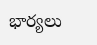భార్యలు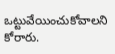ఒట్టువేయించుకోవాలని కోరారు.